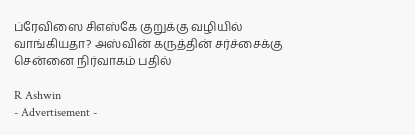ப்ரேவிஸை சிஎஸ்கே குறுக்கு வழியில் வாங்கியதா? அஸ்வின் கருத்தின் சர்ச்சைக்கு சென்னை நிர்வாகம் பதில்

R Ashwin
- Advertisement -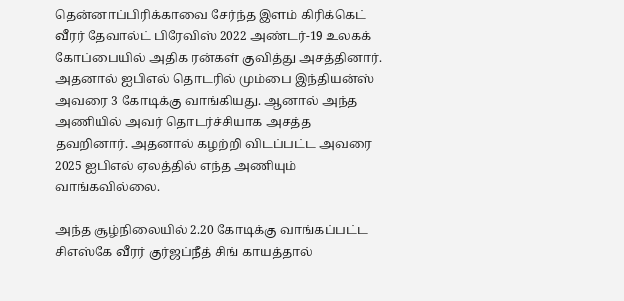தென்னாப்பிரிக்காவை சேர்ந்த இளம் கிரிக்கெட் வீரர் தேவால்ட் பிரேவிஸ் 2022 அண்டர்-19 உலகக் கோப்பையில் அதிக ரன்கள் குவித்து அசத்தினார். அதனால் ஐபிஎல் தொடரில் மும்பை இந்தியன்ஸ் அவரை 3 கோடிக்கு வாங்கியது. ஆனால் அந்த அணியில் அவர் தொடர்ச்சியாக அசத்த தவறினார். அதனால் கழற்றி விடப்பட்ட அவரை 2025 ஐபிஎல் ஏலத்தில் எந்த அணியும் வாங்கவில்லை.

அந்த சூழ்நிலையில் 2.20 கோடிக்கு வாங்கப்பட்ட சிஎஸ்கே வீரர் குர்ஜப்நீத் சிங் காயத்தால்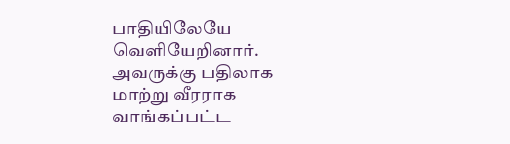பாதியிலேயே வெளியேறினார். அவருக்கு பதிலாக மாற்று வீரராக வாங்கப்பட்ட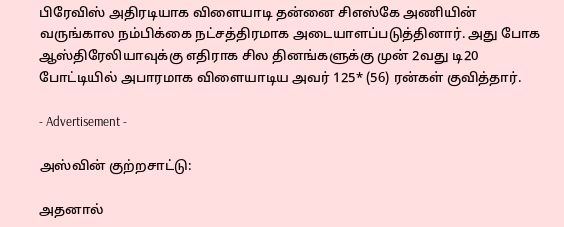பிரேவிஸ் அதிரடியாக விளையாடி தன்னை சிஎஸ்கே அணியின் வருங்கால நம்பிக்கை நட்சத்திரமாக அடையாளப்படுத்தினார். அது போக ஆஸ்திரேலியாவுக்கு எதிராக சில தினங்களுக்கு முன் 2வது டி20 போட்டியில் அபாரமாக விளையாடிய அவர் 125* (56) ரன்கள் குவித்தார்.

- Advertisement -

அஸ்வின் குற்றசாட்டு:

அதனால்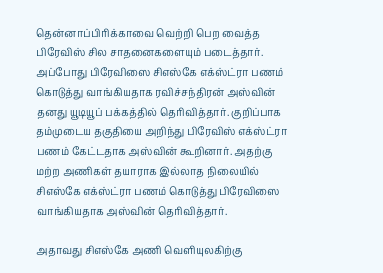தென்னாப்பிரிக்காவை வெற்றி பெற வைத்த பிரேவிஸ் சில சாதனைகளையும் படைத்தார். அப்போது பிரேவிஸை சிஎஸ்கே எக்ஸ்ட்ரா பணம் கொடுத்து வாங்கியதாக ரவிச்சந்திரன் அஸ்வின் தனது யூடியூப் பக்கத்தில் தெரிவித்தார். குறிப்பாக தம்முடைய தகுதியை அறிந்து பிரேவிஸ் எக்ஸ்ட்ரா பணம் கேட்டதாக அஸ்வின் கூறினார். அதற்கு மற்ற அணிகள் தயாராக இல்லாத நிலையில் சிஎஸ்கே எக்ஸ்ட்ரா பணம் கொடுத்து பிரேவிஸை வாங்கியதாக அஸ்வின் தெரிவித்தார்.

அதாவது சிஎஸ்கே அணி வெளியுலகிற்கு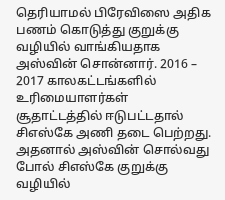தெரியாமல் பிரேவிஸை அதிக பணம் கொடுத்து குறுக்கு வழியில் வாங்கியதாக அஸ்வின் சொன்னார். 2016 – 2017 காலகட்டங்களில் உரிமையாளர்கள் சூதாட்டத்தில் ஈடுபட்டதால் சிஎஸ்கே அணி தடை பெற்றது. அதனால் அஸ்வின் சொல்வது போல் சிஎஸ்கே குறுக்கு வழியில்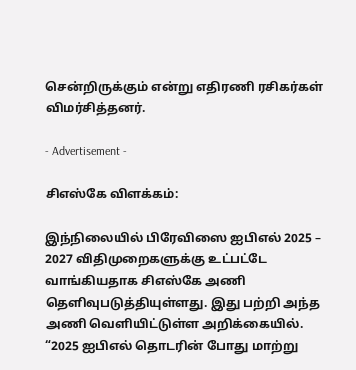சென்றிருக்கும் என்று எதிரணி ரசிகர்கள் விமர்சித்தனர்.

- Advertisement -

சிஎஸ்கே விளக்கம்:

இந்நிலையில் பிரேவிஸை ஐபிஎல் 2025 – 2027 விதிமுறைகளுக்கு உட்பட்டே வாங்கியதாக சிஎஸ்கே அணி தெளிவுபடுத்தியுள்ளது. இது பற்றி அந்த அணி வெளியிட்டுள்ள அறிக்கையில். “2025 ஐபிஎல் தொடரின் போது மாற்று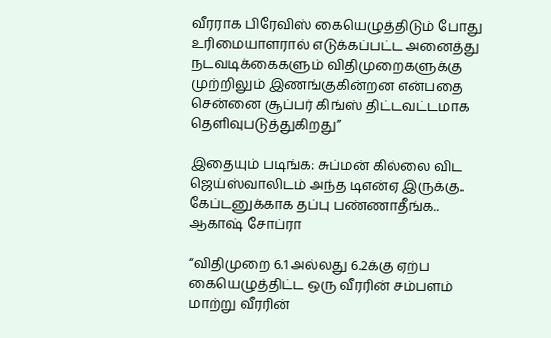வீரராக பிரேவிஸ் கையெழுத்திடும் போது உரிமையாளரால் எடுக்கப்பட்ட அனைத்து நடவடிக்கைகளும் விதிமுறைகளுக்கு முற்றிலும் இணங்குகின்றன என்பதை சென்னை சூப்பர் கிங்ஸ் திட்டவட்டமாக தெளிவுபடுத்துகிறது”

இதையும் படிங்க: சுப்மன் கில்லை விட ஜெய்ஸ்வாலிடம் அந்த டிஎன்ஏ இருக்கு.. கேப்டனுக்காக தப்பு பண்ணாதீங்க.. ஆகாஷ் சோப்ரா

“விதிமுறை 6.1 அல்லது 6.2க்கு ஏற்ப கையெழுத்திட்ட ஒரு வீரரின் சம்பளம் மாற்று வீரரின்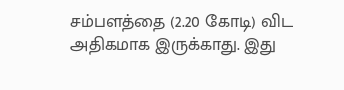சம்பளத்தை (2.20 கோடி) விட அதிகமாக இருக்காது. இது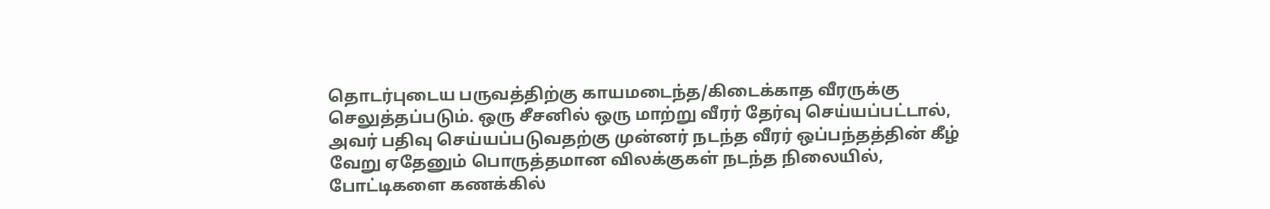தொடர்புடைய பருவத்திற்கு காயமடைந்த/கிடைக்காத வீரருக்கு செலுத்தப்படும். ஒரு சீசனில் ஒரு மாற்று வீரர் தேர்வு செய்யப்பட்டால், அவர் பதிவு செய்யப்படுவதற்கு முன்னர் நடந்த வீரர் ஒப்பந்தத்தின் கீழ் வேறு ஏதேனும் பொருத்தமான விலக்குகள் நடந்த நிலையில், போட்டிகளை கணக்கில்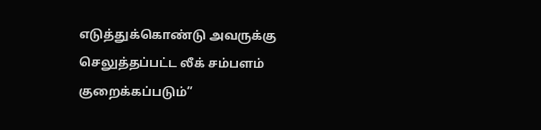எடுத்துக்கொண்டு அவருக்கு செலுத்தப்பட்ட லீக் சம்பளம் குறைக்கப்படும்”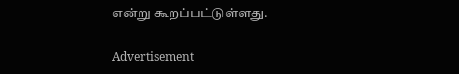என்று கூறப்பட்டுள்ளது.

Advertisement